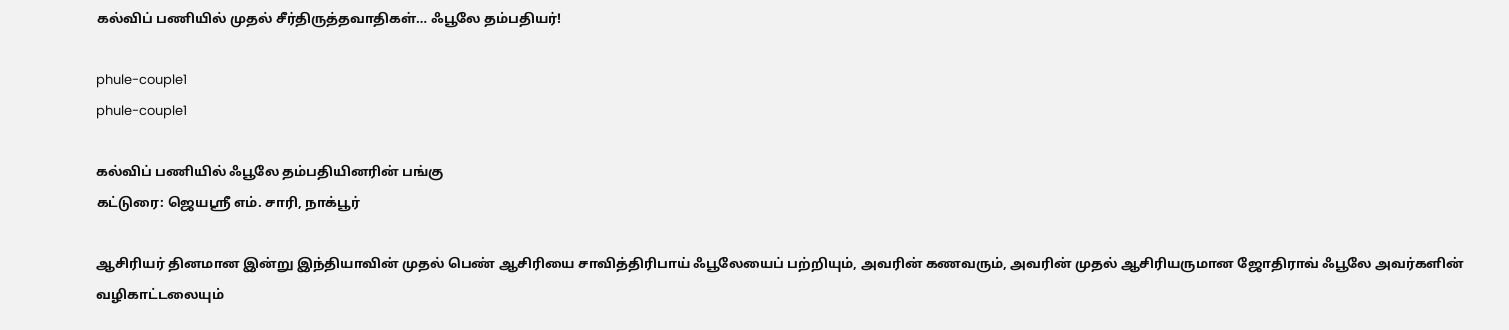கல்விப் பணியில் முதல் சீர்திருத்தவாதிகள்… ஃபூலே தம்பதியர்!

phule-couple1
phule-couple1

கல்விப் பணியில் ஃபூலே தம்பதியினரின் பங்கு
கட்டுரை: ஜெயஸ்ரீ எம். சாரி, நாக்பூர்

ஆசிரியர் தினமான இன்று இந்தியாவின் முதல் பெண் ஆசிரியை சாவித்திரிபாய் ஃபூலேயைப் பற்றியும், அவரின் கணவரும், அவரின் முதல் ஆசிரியருமான ஜோதிராவ் ஃபூலே அவர்களின் வழிகாட்டலையும்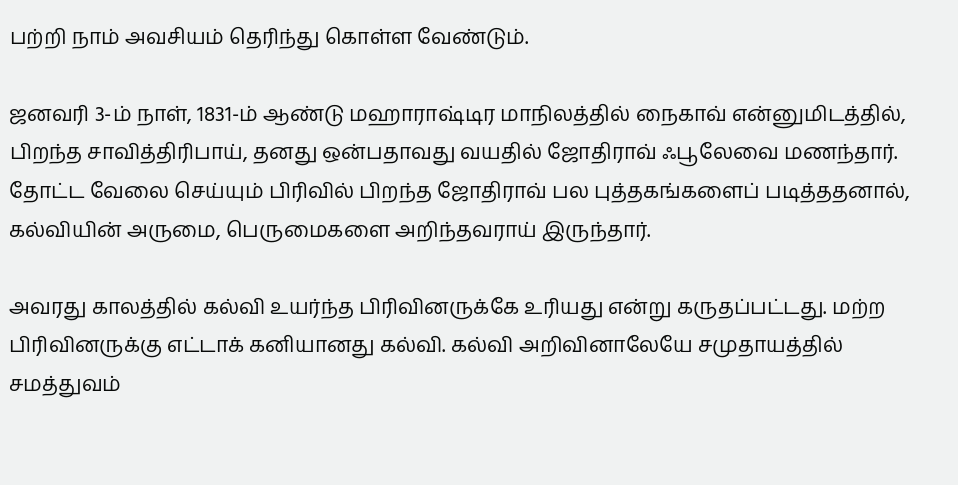பற்றி நாம் அவசியம் தெரிந்து கொள்ள வேண்டும்.

ஜனவரி 3-ம் நாள், 1831-ம் ஆண்டு மஹாராஷ்டிர மாநிலத்தில் நைகாவ் என்னுமிடத்தில், பிறந்த சாவித்திரிபாய், தனது ஒன்பதாவது வயதில் ஜோதிராவ் ஃபூலேவை மணந்தார். தோட்ட வேலை செய்யும் பிரிவில் பிறந்த ஜோதிராவ் பல புத்தகங்களைப் படித்ததனால், கல்வியின் அருமை, பெருமைகளை அறிந்தவராய் இருந்தார்.

அவரது காலத்தில் கல்வி உயர்ந்த பிரிவினருக்கே உரியது என்று கருதப்பட்டது. மற்ற பிரிவினருக்கு எட்டாக் கனியானது கல்வி. கல்வி அறிவினாலேயே சமுதாயத்தில் சமத்துவம்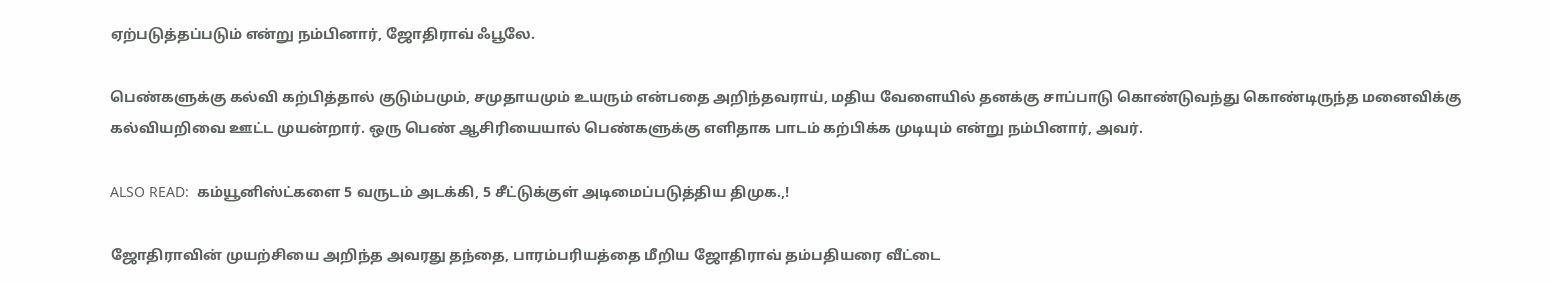ஏற்படுத்தப்படும் என்று நம்பினார், ஜோதிராவ் ஃபூலே.

பெண்களுக்கு கல்வி கற்பித்தால் குடும்பமும், சமுதாயமும் உயரும் என்பதை அறிந்தவராய், மதிய வேளையில் தனக்கு சாப்பாடு கொண்டுவந்து கொண்டிருந்த மனைவிக்கு கல்வியறிவை ஊட்ட முயன்றார். ஒரு பெண் ஆசிரியையால் பெண்களுக்கு எளிதாக பாடம் கற்பிக்க முடியும் என்று நம்பினார், அவர்.

ALSO READ:  கம்யூனிஸ்ட்களை 5 வருடம் அடக்கி, 5 சீட்டுக்குள் அடிமைப்படுத்திய திமுக.,!

ஜோதிராவின் முயற்சியை அறிந்த அவரது தந்தை, பாரம்பரியத்தை மீறிய ஜோதிராவ் தம்பதியரை வீட்டை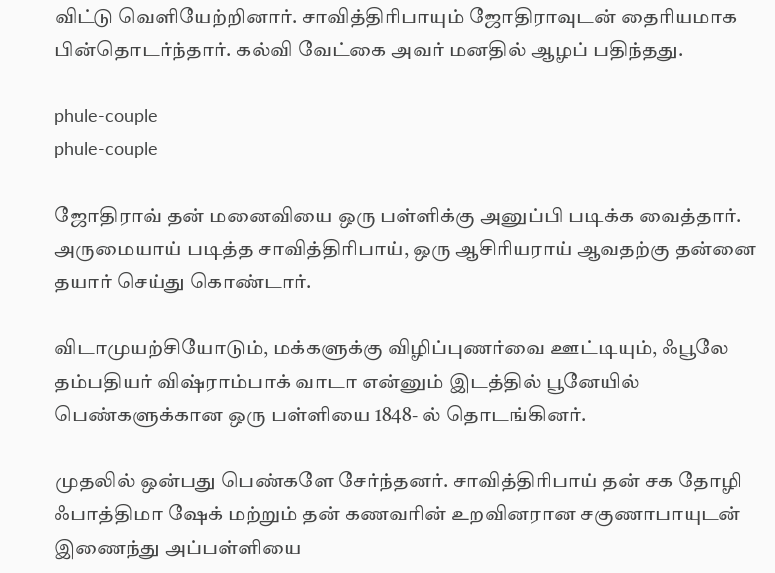விட்டு வெளியேற்றினார். சாவித்திரிபாயும் ஜோதிராவுடன் தைரியமாக பின்தொடர்ந்தார். கல்வி வேட்கை அவர் மனதில் ஆழப் பதிந்தது.

phule-couple
phule-couple

ஜோதிராவ் தன் மனைவியை ஒரு பள்ளிக்கு அனுப்பி படிக்க வைத்தார். அருமையாய் படித்த சாவித்திரிபாய், ஒரு ஆசிரியராய் ஆவதற்கு தன்னை தயார் செய்து கொண்டார்.

விடாமுயற்சியோடும், மக்களுக்கு விழிப்புணர்வை ஊட்டியும், ஃபூலே தம்பதியர் விஷ்ராம்பாக் வாடா என்னும் இடத்தில் பூனேயில் பெண்களுக்கான ஒரு பள்ளியை 1848- ல் தொடங்கினர்.

முதலில் ஒன்பது பெண்களே சேர்ந்தனர். சாவித்திரிபாய் தன் சக தோழி ஃபாத்திமா ஷேக் மற்றும் தன் கணவரின் உறவினரான சகுணாபாயுடன் இணைந்து அப்பள்ளியை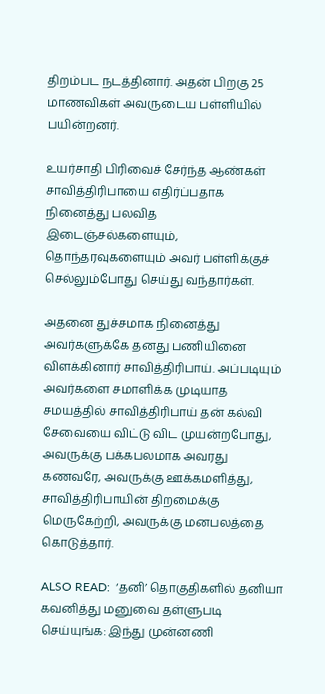திறம்பட நடத்தினார். அதன் பிறகு 25 மாணவிகள் அவருடைய பள்ளியில் பயின்றனர்.

உயர்சாதி பிரிவைச் சேர்ந்த ஆண்கள் சாவித்திரிபாயை எதிர்ப்பதாக நினைத்து பலவித இடைஞ்சல்களையும், தொந்தரவுகளையும் அவர் பள்ளிக்குச் செல்லும்போது செய்து வந்தார்கள்.

அதனை துச்சமாக நினைத்து அவர்களுக்கே தனது பணியினை விளக்கினார் சாவித்திரிபாய். அப்படியும் அவர்களை சமாளிக்க முடியாத சமயத்தில் சாவித்திரிபாய் தன் கல்வி சேவையை விட்டு விட முயன்றபோது, அவருக்கு பக்கபலமாக அவரது கணவரே, அவருக்கு ஊக்கமளித்து, சாவித்திரிபாயின் திறமைக்கு மெருகேற்றி, அவருக்கு மனபலத்தை கொடுத்தார்.

ALSO READ:  ‘தனி’ தொகுதிகளில் தனியா கவனித்து மனுவை தள்ளுபடி செய்யுங்க: இந்து முன்னணி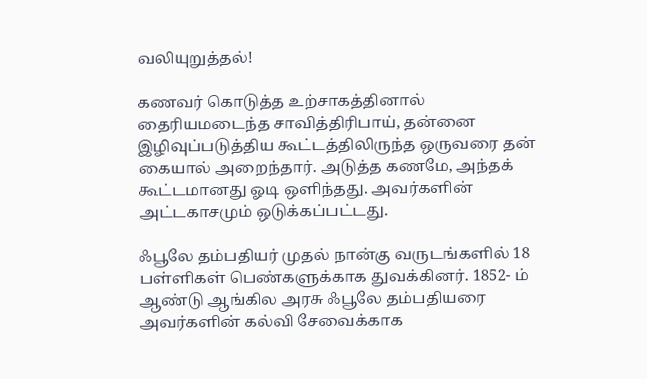வலியுறுத்தல்!

கணவர் கொடுத்த உற்சாகத்தினால் தைரியமடைந்த சாவித்திரிபாய், தன்னை இழிவுப்படுத்திய கூட்டத்திலிருந்த ஒருவரை தன் கையால் அறைந்தார். அடுத்த கணமே, அந்தக் கூட்டமானது ஓடி ஒளிந்தது. அவர்களின் அட்டகாசமும் ஒடுக்கப்பட்டது.

ஃபூலே தம்பதியர் முதல் நான்கு வருடங்களில் 18 பள்ளிகள் பெண்களுக்காக துவக்கினர். 1852- ம் ஆண்டு ஆங்கில அரசு ஃபூலே தம்பதியரை அவர்களின் கல்வி சேவைக்காக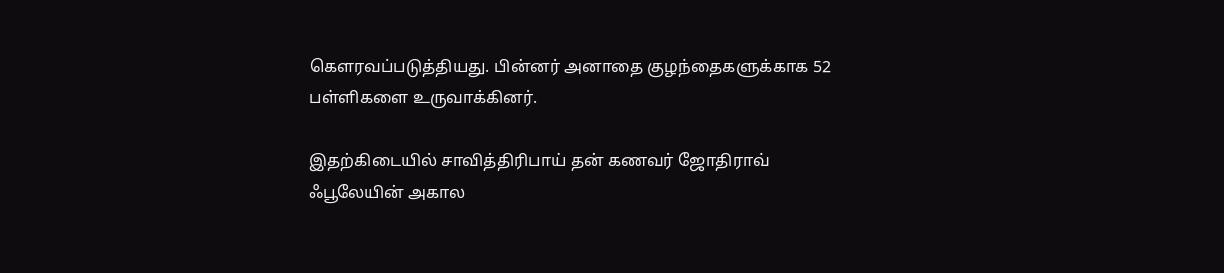கௌரவப்படுத்தியது. பின்னர் அனாதை குழந்தைகளுக்காக 52 பள்ளிகளை உருவாக்கினர்.

இதற்கிடையில் சாவித்திரிபாய் தன் கணவர் ஜோதிராவ் ஃபூலேயின் அகால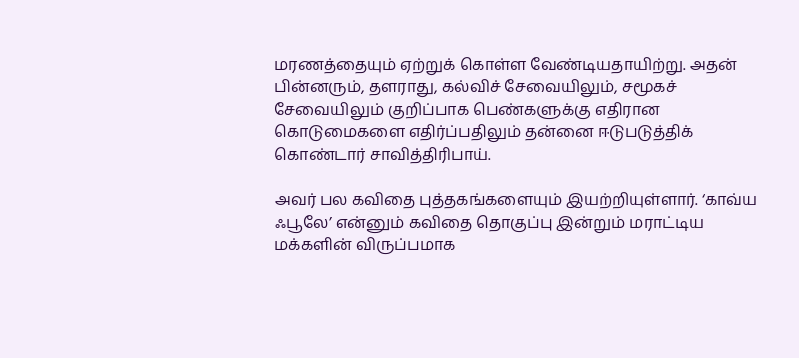மரணத்தையும் ஏற்றுக் கொள்ள வேண்டியதாயிற்று. அதன் பின்னரும், தளராது, கல்விச் சேவையிலும், சமூகச் சேவையிலும் குறிப்பாக பெண்களுக்கு எதிரான கொடுமைகளை எதிர்ப்பதிலும் தன்னை ஈடுபடுத்திக் கொண்டார் சாவித்திரிபாய்.

அவர் பல கவிதை புத்தகங்களையும் இயற்றியுள்ளார். ‘காவ்ய ஃபூலே’ என்னும் கவிதை தொகுப்பு இன்றும் மராட்டிய மக்களின் விருப்பமாக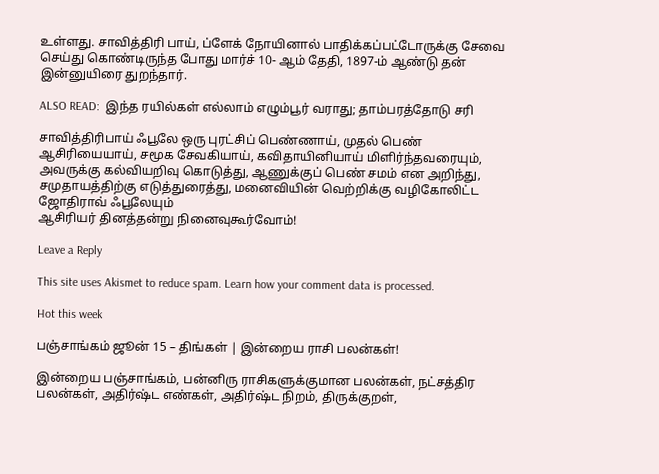உள்ளது. சாவித்திரி பாய், ப்ளேக் நோயினால் பாதிக்கப்பட்டோருக்கு சேவை செய்து கொண்டிருந்த போது மார்ச் 10- ஆம் தேதி, 1897-ம் ஆண்டு தன் இன்னுயிரை துறந்தார்.

ALSO READ:  இந்த ரயில்கள் எல்லாம் எழும்பூர் வராது; தாம்பரத்தோடு சரி

சாவித்திரிபாய் ஃபூலே ஒரு புரட்சிப் பெண்ணாய், முதல் பெண் ஆசிரியையாய், சமூக சேவகியாய், கவிதாயினியாய் மிளிர்ந்தவரையும், அவருக்கு கல்வியறிவு கொடுத்து, ஆணுக்குப் பெண் சமம் என அறிந்து, சமுதாயத்திற்கு எடுத்துரைத்து, மனைவியின் வெற்றிக்கு வழிகோலிட்ட ஜோதிராவ் ஃபூலேயும்
ஆசிரியர் தினத்தன்று நினைவுகூர்வோம்!

Leave a Reply

This site uses Akismet to reduce spam. Learn how your comment data is processed.

Hot this week

பஞ்சாங்கம் ஜூன் 15 – திங்கள் | இன்றைய ராசி பலன்கள்!

இன்றைய பஞ்சாங்கம், பன்னிரு ராசிகளுக்குமான பலன்கள், நட்சத்திர பலன்கள், அதிர்ஷ்ட எண்கள், அதிர்ஷ்ட நிறம், திருக்குறள்,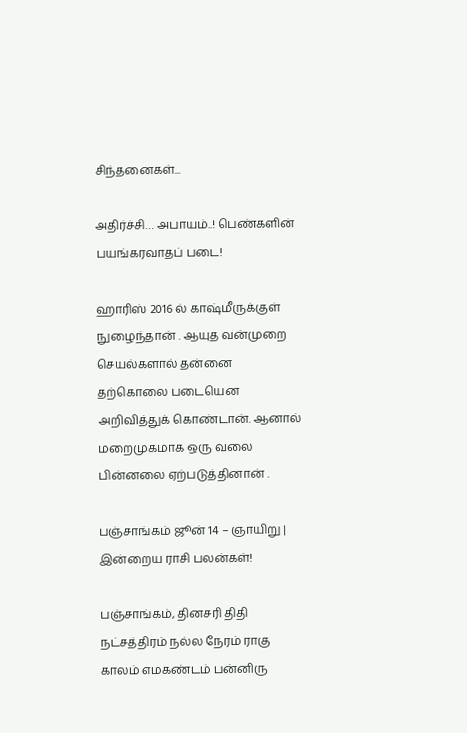சிந்தனைகள்...

அதிர்ச்சி… அபாயம்..! பெண்களின் பயங்கரவாதப் படை!

ஹாரிஸ் 2016 ல் காஷ்மீருக்குள் நுழைந்தான் . ஆயுத வன்முறை செயல்களால் தன்னை தற்கொலை படையென அறிவித்துக் கொண்டான். ஆனால் மறைமுகமாக ஒரு வலை பின்னலை ஏற்படுத்தினான் .

பஞ்சாங்கம் ஜூன் 14 – ஞாயிறு | இன்றைய ராசி பலன்கள்!

பஞ்சாங்கம், தினசரி திதி நட்சத்திரம் நல்ல நேரம் ராகு காலம் எமகண்டம் பன்னிரு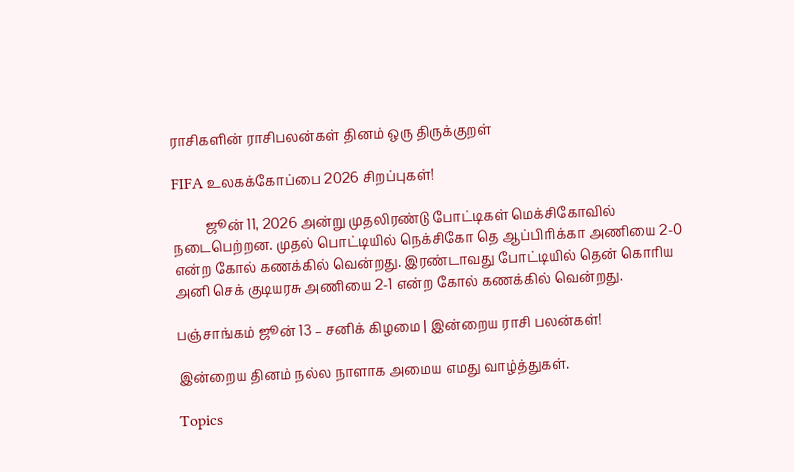ராசிகளின் ராசிபலன்கள் தினம் ஒரு திருக்குறள்

FIFA உலகக்கோப்பை 2026 சிறப்புகள்!

          ஜூன் 11, 2026 அன்று முதலிரண்டு போட்டிகள் மெக்சிகோவில் நடைபெற்றன. முதல் பொட்டியில் நெக்சிகோ தெ ஆப்பிரிக்கா அணியை 2-0 என்ற கோல் கணக்கில் வென்றது. இரண்டாவது போட்டியில் தென் கொரிய அனி செக் குடியரசு அணியை 2-1 என்ற கோல் கணக்கில் வென்றது.

பஞ்சாங்கம் ஜூன் 13 – சனிக் கிழமை | இன்றைய ராசி பலன்கள்!

இன்றைய தினம் நல்ல நாளாக அமைய எமது வாழ்த்துகள்.

Topics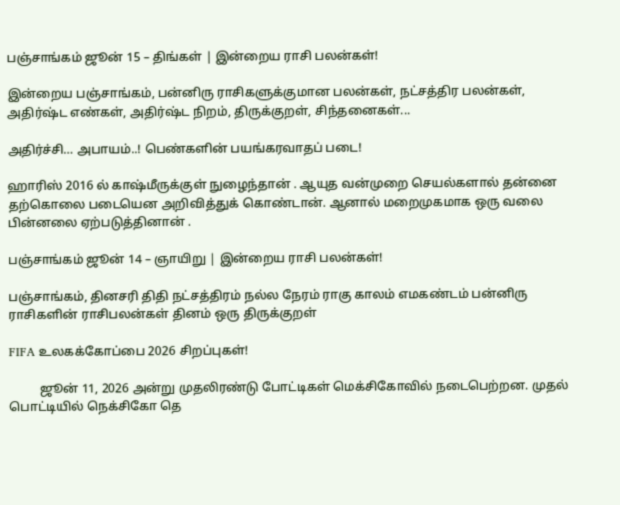பஞ்சாங்கம் ஜூன் 15 – திங்கள் | இன்றைய ராசி பலன்கள்!

இன்றைய பஞ்சாங்கம், பன்னிரு ராசிகளுக்குமான பலன்கள், நட்சத்திர பலன்கள், அதிர்ஷ்ட எண்கள், அதிர்ஷ்ட நிறம், திருக்குறள், சிந்தனைகள்...

அதிர்ச்சி… அபாயம்..! பெண்களின் பயங்கரவாதப் படை!

ஹாரிஸ் 2016 ல் காஷ்மீருக்குள் நுழைந்தான் . ஆயுத வன்முறை செயல்களால் தன்னை தற்கொலை படையென அறிவித்துக் கொண்டான். ஆனால் மறைமுகமாக ஒரு வலை பின்னலை ஏற்படுத்தினான் .

பஞ்சாங்கம் ஜூன் 14 – ஞாயிறு | இன்றைய ராசி பலன்கள்!

பஞ்சாங்கம், தினசரி திதி நட்சத்திரம் நல்ல நேரம் ராகு காலம் எமகண்டம் பன்னிரு ராசிகளின் ராசிபலன்கள் தினம் ஒரு திருக்குறள்

FIFA உலகக்கோப்பை 2026 சிறப்புகள்!

          ஜூன் 11, 2026 அன்று முதலிரண்டு போட்டிகள் மெக்சிகோவில் நடைபெற்றன. முதல் பொட்டியில் நெக்சிகோ தெ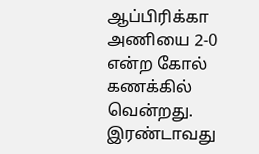ஆப்பிரிக்கா அணியை 2-0 என்ற கோல் கணக்கில் வென்றது. இரண்டாவது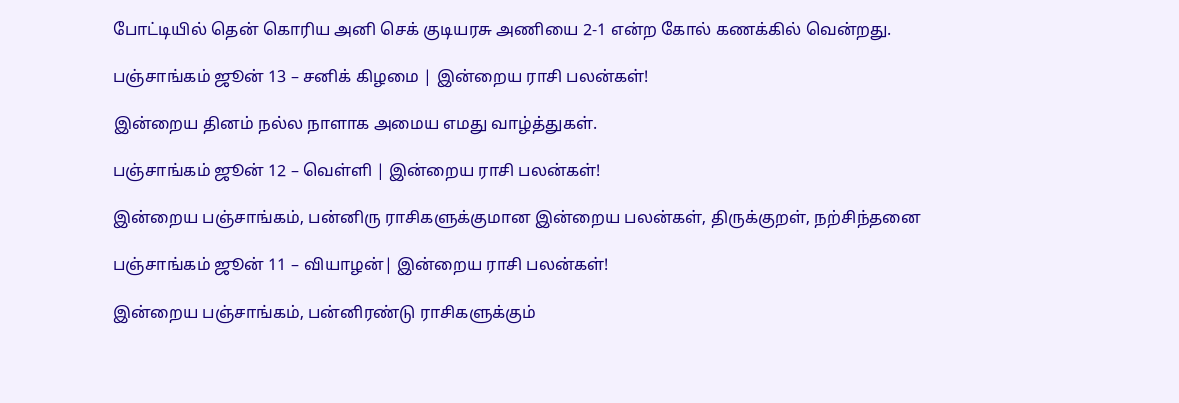போட்டியில் தென் கொரிய அனி செக் குடியரசு அணியை 2-1 என்ற கோல் கணக்கில் வென்றது.

பஞ்சாங்கம் ஜூன் 13 – சனிக் கிழமை | இன்றைய ராசி பலன்கள்!

இன்றைய தினம் நல்ல நாளாக அமைய எமது வாழ்த்துகள்.

பஞ்சாங்கம் ஜூன் 12 – வெள்ளி | இன்றைய ராசி பலன்கள்!

இன்றைய பஞ்சாங்கம், பன்னிரு ராசிகளுக்குமான இன்றைய பலன்கள், திருக்குறள், நற்சிந்தனை

பஞ்சாங்கம் ஜூன் 11 – வியாழன்| இன்றைய ராசி பலன்கள்!

இன்றைய பஞ்சாங்கம், பன்னிரண்டு ராசிகளுக்கும்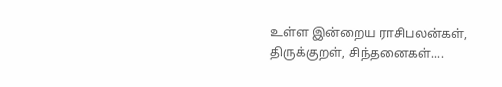உள்ள இன்றைய ராசிபலன்கள், திருக்குறள், சிந்தனைகள்....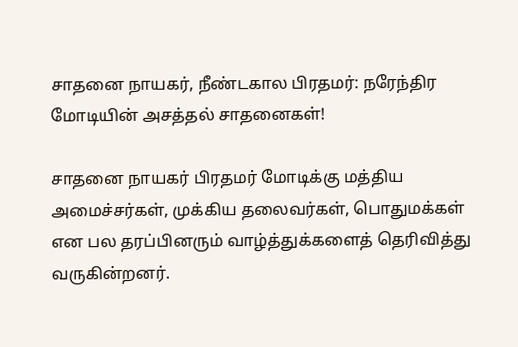சாதனை நாயகர், நீண்டகால பிரதமர்: நரேந்திர மோடியின் அசத்தல் சாதனைகள்!

சாதனை நாயகர் பிரதமர் மோடிக்கு மத்திய அமைச்சர்கள், முக்கிய தலைவர்கள், பொதுமக்கள் என பல தரப்பினரும் வாழ்த்துக்களைத் தெரிவித்து  வருகின்றனர்.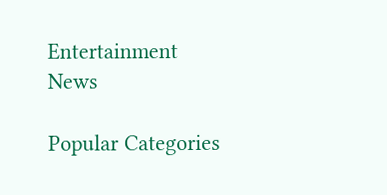Entertainment News

Popular Categories